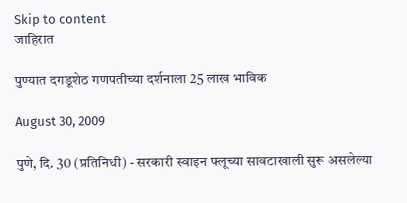Skip to content
जाहिरात

पुण्यात दगडूशेठ गणपतीच्या दर्शनाला 25 लाख भाविक

August 30, 2009

पुणे, दि. 30 (प्रतिनिधी) - सरकारी स्वाइन फ्लूच्या सावटाखाली सुरू असलेल्या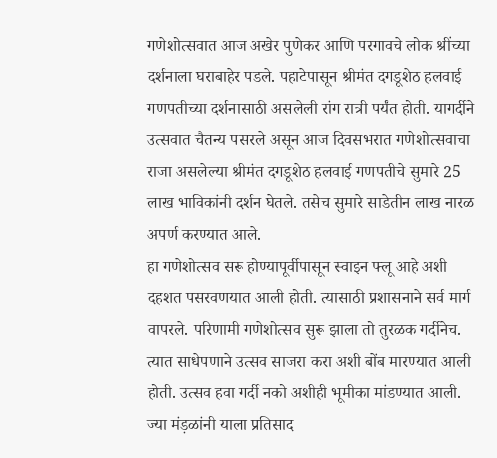गणेशोत्सवात आज अखेर पुणेकर आणि परगावचे लोक श्रींच्या दर्शनाला घराबाहेर पडले. पहाटेपासून श्रीमंत दगडूशेठ हलवाई गणपतीच्या दर्शनासाठी असलेली रांग रात्री पर्यंत होती. यागर्दीने उत्सवात चैतन्य पसरले असून आज दिवसभरात गणेशोत्सवाचा राजा असलेल्या श्रीमंत दगडूशेठ हलवाई गणपतीचे सुमारे 25 लाख भाविकांनी दर्शन घेतले. तसेच सुमारे साडेतीन लाख नारळ अपर्ण करण्यात आले.
हा गणेशोत्सव सरू होण्यापूर्वीपासून स्वाइन फ्लू आहे अशी दहशत पसरवणयात आली होती. त्यासाठी प्रशासनाने सर्व मार्ग वापरले. परिणामी गणेशोत्सव सुरू झाला तो तुरळक गर्दीनेच. त्यात साधेपणाने उत्सव साजरा करा अशी बोंब मारण्यात आली होती. उत्सव हवा गर्दी नको अशीही भूमीका मांडण्यात आली. ज्या मंड़ळांनी याला प्रतिसाद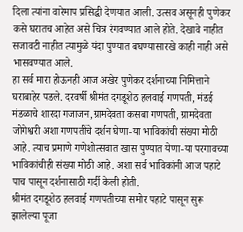दिला त्यांना वारेमाप प्रसिद्धी देणयात आली. उत्सव असूनही पुणेकर कसे घरातच आहेत असे चित्र रंगवण्यात आले होते. देखावे नाहीत सजावटी नाहीत त्यामुळे यंदा पुण्यात बघण्यासारखे काही नाही असे भासवण्यात आले.
हा सर्व मारा होऊनही आज अखेर पुणेकर दर्शनाच्या निमित्ताने घराबाहेर पडले. दरवर्षी श्रीमंत दगडूशेठ हलवाई गणपती, मंडई मंडळाचे शारदा गजाजन,ग्रामदेवता कसबा गणपती, ग्रामदेवता जोगेश्वरी अशा गणपतींचे दर्शन घेणा-या भाविकांची संख्या मोठी आहे. त्याच प्रमाणे गणेशोत्सवात खास पुण्यात येणा-या परगावच्या भाविकांचीही संख्या मोठी आहे. अशा सर्व भाविकांनी आज पहाटे पाच पासून दर्शनासाठी गर्दी केली होती.
श्रीमंत दगडूशेठ हलवाई गणपतीच्या समोर पहाटे पासून सुरू झालेल्या पूजा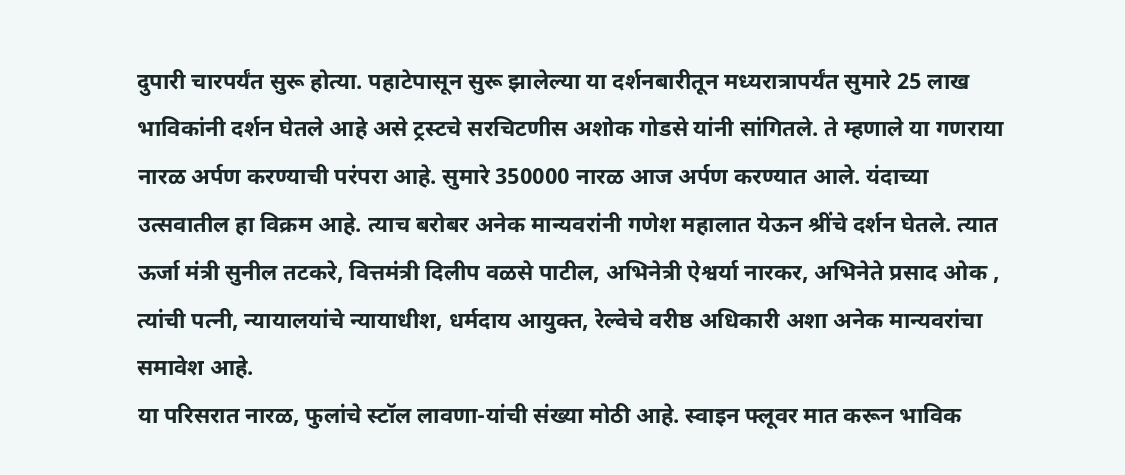दुपारी चारपर्यंत सुरू होत्या. पहाटेपासून सुरू झालेल्या या दर्शनबारीतून मध्यरात्रापर्यंत सुमारे 25 लाख भाविकांनी दर्शन घेतले आहे असे ट्रस्टचे सरचिटणीस अशोक गोडसे यांनी सांगितले. ते म्हणाले या गणराया नारळ अर्पण करण्याची परंपरा आहे. सुमारे 350000 नारळ आज अर्पण करण्यात आले. यंदाच्या उत्सवातील हा विक्रम आहे. त्याच बरोबर अनेक मान्यवरांनी गणेश महालात येऊन श्रींचे दर्शन घेतले. त्यात ऊर्जा मंत्री सुनील तटकरे, वित्तमंत्री दिलीप वळसे पाटील, अभिनेत्री ऐश्वर्या नारकर, अभिनेते प्रसाद ओक , त्यांची पत्नी, न्यायालयांचे न्यायाधीश, धर्मदाय आयुक्त, रेल्वेचे वरीष्ठ अधिकारी अशा अनेक मान्यवरांचा समावेश आहे.
या परिसरात नारळ, फुलांचे स्टॉल लावणा-यांची संख्या मोठी आहे. स्वाइन फ्लूवर मात करून भाविक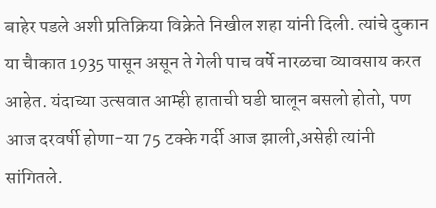बाहेर पडले अशी प्रतिक्रिया विक्रेते निखील शहा यांनी दिली. त्यांचे दुकान या चैाकात 1935 पासून असून ते गेली पाच वर्षे नारळचा व्यावसाय करत आहेत. यंदाच्या उत्सवात आम्ही हाताची घडी घालून बसलो होतो, पण आज दरवर्षी होणा-या 75 टक्के गर्दी आज झाली,असेही त्यांनी सांगितले.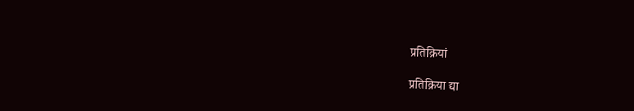प्रतिक्रियां

प्रतिक्रिया द्या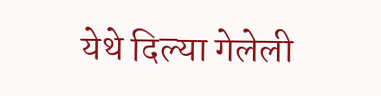येथे दिल्या गेलेली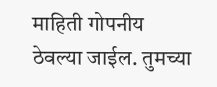माहिती गोपनीय ठेवल्या जाईल. तुमच्या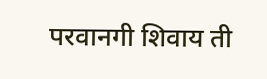परवानगी शिवाय ती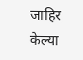जाहिर केल्या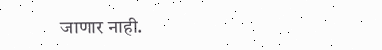जाणार नाही.